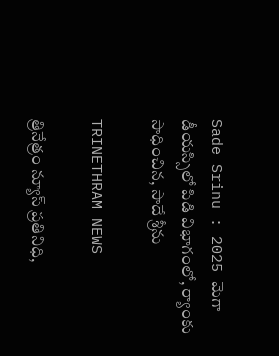Sade Srinu : 2025 మెగా డీయస్సిలో పిడి విభాగంలో, ర్యాంకు సాధించిన, సాదే శ్రీను

TRINETHRAM NEWS

త్రినేత్రం న్యూస్ ప్రతినిధి,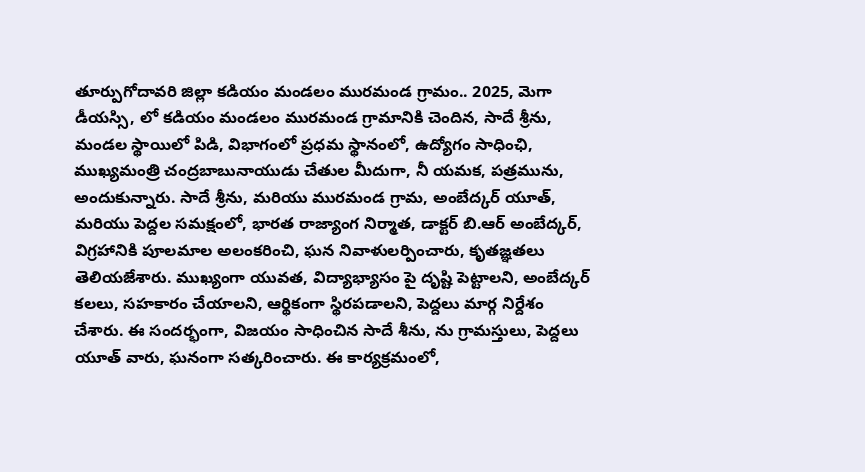తూర్పుగోదావరి జిల్లా కడియం మండలం మురమండ గ్రామం.. 2025, మెగా డీయస్సి, లో కడియం మండలం మురమండ గ్రామానికి చెందిన, సాదే శ్రీను, మండల స్థాయిలో పిడి, విభాగంలో ప్రధమ స్థానంలో, ఉద్యోగం సాధింఛి, ముఖ్యమంత్రి చంద్రబాబునాయుడు చేతుల మీదుగా, నీ యమక, పత్రమును, అందుకున్నారు. సాదే శ్రీను, మరియు మురమండ గ్రామ, అంబేద్కర్ యూత్, మరియు పెద్దల సమక్షంలో, భారత రాజ్యాంగ నిర్మాత, డాక్టర్ బి.ఆర్ అంబేద్కర్, విగ్రహానికి పూలమాల అలంకరించి, ఘన నివాళులర్పించారు, కృతజ్ఞతలు తెలియజేశారు. ముఖ్యంగా యువత, విద్యాభ్యాసం పై దృష్టి పెట్టాలని, అంబేద్కర్ కలలు, సహకారం చేయాలని, ఆర్థికంగా స్థిరపడాలని, పెద్దలు మార్గ నిర్దేశం చేశారు. ఈ సందర్భంగా, విజయం సాధించిన సాదే శీను, ను గ్రామస్తులు, పెద్దలు యూత్ వారు, ఘనంగా సత్కరించారు. ఈ కార్యక్రమంలో,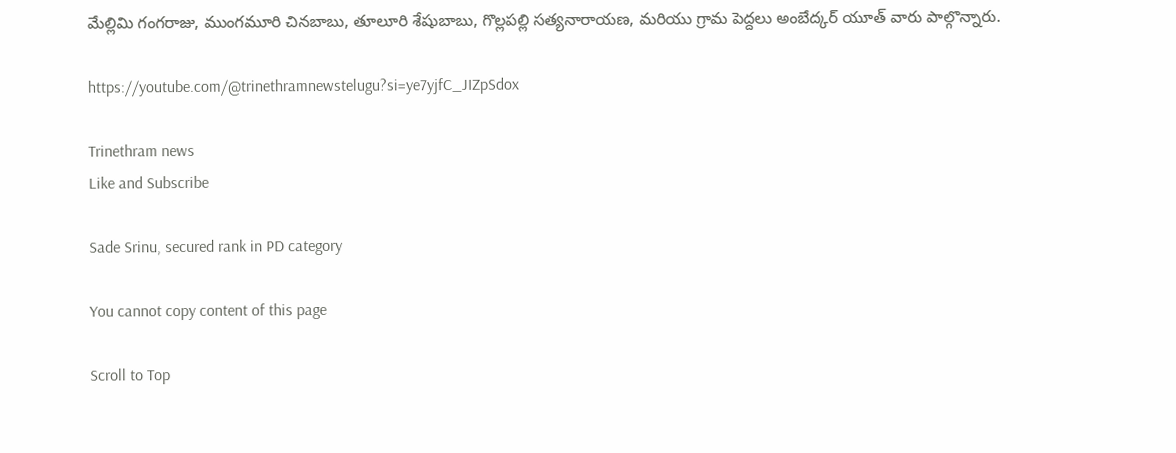మేల్లిమి గంగరాజు, ముంగమూరి చినబాబు, తూలూరి శేషుబాబు, గొల్లపల్లి సత్యనారాయణ, మరియు గ్రామ పెద్దలు అంబేద్కర్ యూత్ వారు పాల్గొన్నారు.

https://youtube.com/@trinethramnewstelugu?si=ye7yjfC_JIZpSdox

Trinethram news
Like and Subscribe

Sade Srinu, secured rank in PD category

You cannot copy content of this page

Scroll to Top